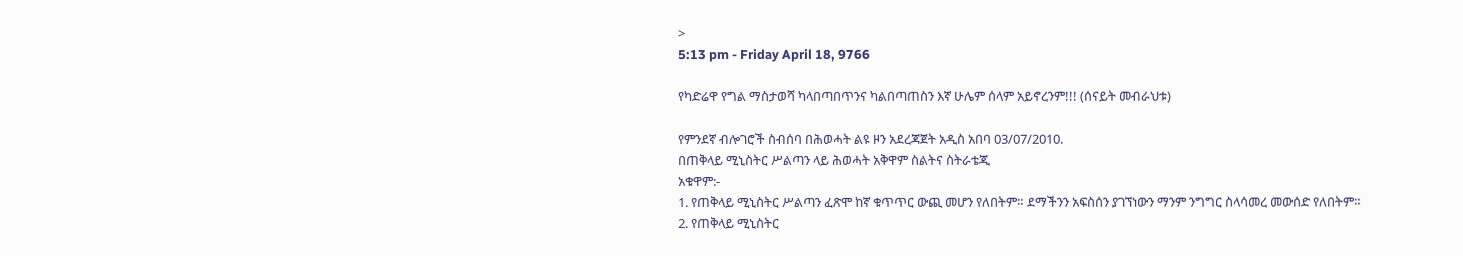>
5:13 pm - Friday April 18, 9766

የካድሬዋ የግል ማስታወሻ ካላበጣበጥንና ካልበጣጠስን እኛ ሁሌም ሰላም አይኖረንም!!! (ሰናይት መብራህቱ)

የምንደኛ ብሎገሮች ስብሰባ በሕወሓት ልዩ ዞን አደረጃጀት አዲስ አበባ 03/07/2010.
በጠቅላይ ሚኒስትር ሥልጣን ላይ ሕወሓት አቅዋም ስልትና ስትራቴጂ
አቁዋም:-
1. የጠቅላይ ሚኒስትር ሥልጣን ፈጽሞ ከኛ ቁጥጥር ውጪ መሆን የለበትም። ደማችንን አፍስሰን ያገኘነውን ማንም ንግግር ስላሳመረ መውሰድ የለበትም።
2. የጠቅላይ ሚኒስትር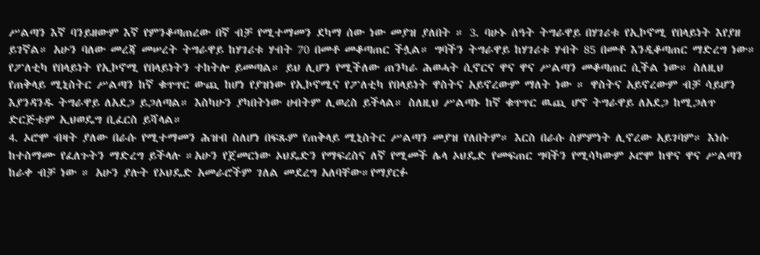ሥልጣን እኛ ባንይዘውም እኛ የምንቆጣጠረው በኛ ብቻ የሚተማመን ደካማ ሰው ነው መያዝ ያለበት ። 3. ባሁኑ ሰዓት ትግራዋይ በሃገሪቱ የኢኮኖሚ የበላይነት እየያዘ ይገኛል። አሁን ባለው መረጃ መሠረት ትግራዋይ ከሃገሪቱ ሃብት 70 በመቶ መቆጣጠር ችሏል። ግባችን ትግራዋይ ከሃገሪቱ ሃብት 85 በመቶ እንዲቆጣጠር ማድረግ ነው። የፖለቲካ የበላይነት የኢኮኖሚ የበላይነትን ተከትሎ ይመጣል። ይህ ሊሆን የሚችለው ጠንካራ ሕወሓት ሲኖርና ዋና ዋና ሥልጣን መቆጣጠር ሲችል ነው። ስለዚህ የጠቅላይ ሚኒስትር ሥልጣን ከኛ ቁጥጥር ውጪ ከሆነ የያዝነው የኢኮኖሚና የፖለቲካ የበላይነት ዋስትና አይኖረውም ማለት ነው ። ዋስትና አይኖረውም ብቻ ሳይሆን እያንዳንዱ ትግራዋይ ለአደጋ ይጋለጣል። እስካሁን ያካበትነው ሀብትም ሊወረስ ይችላል። ስለዚህ ሥልጣኑ ከኛ ቁጥጥር ዉጪ ሆኖ ትግራዋይ ለአደጋ ከሚጋለጥ ድርጅቱም ኢህወዴግ ቢፈርስ ይሻላል።
4. ኦሮሞ ብዛት ያለው በራሱ የሚተማመን ሕዝብ ስለሆነ በፍጹም የጠቅላይ ሚኒስትር ሥልጣን መያዝ የለበትም። እርስ በራሱ ስምምነት ሊኖረው አይገባም። እነሱ ከተስማሙ የፈለጉትን ማድረግ ይችላሉ ።አሁን የጀመርነው ኦህዴድን የማፍረስና ለኛ የሚመች ሌላ ኦህዴድ የመፍጠር ግባችን የሚሳካውም ኦሮሞ ከዋና ዋና ሥልጣን ከራቀ ብቻ ነው ። አሁን ያሉት የኦህዴድ አመራሮችም ገለል መደረግ አለባቸው።የማያርፉ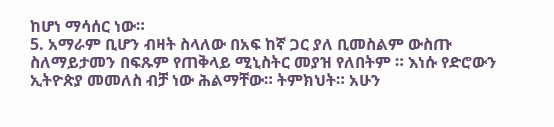ከሆነ ማሳሰር ነው።
5. አማራም ቢሆን ብዛት ስላለው በአፍ ከኛ ጋር ያለ ቢመስልም ውስጡ ስለማይታመን በፍጹም የጠቅላይ ሚኒስትር መያዝ የለበትም ። እነሱ የድሮውን ኢትዮጵያ መመለስ ብቻ ነው ሕልማቸው። ትምክህት። አሁን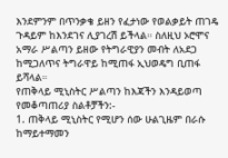እንደምንም በጥንቃቄ ይዘን የፈታነው የወልቃይት ጠገዴ ጉዳይም ከእንደገና ሊያገረሽ ይችላል። ስለዚህ ኦሮሞና አማራ ሥልጣን ይዘው የትግራዊያን መብት ለአደጋ ከሚጋለጥና ትግራዋይ ከሚጠፋ ኢህወዴግ ቢጠፋ ይሻላል።
የጠቅላይ ሚኒስትር ሥልጣን ከእጃችን እንዳይወጣ የመቆጣጠሪያ ስልቶቻችን:-
1. ጠቅላይ ሚኒስትር የሚሆን ሰው ሁልጊዜም በራሱ ከማይተማመን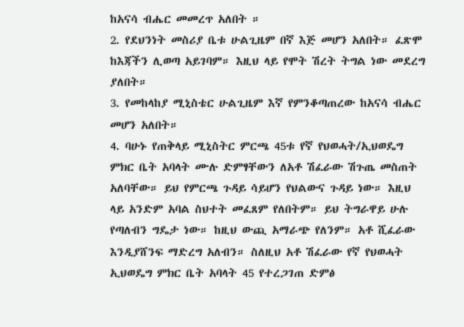ከአናሳ ብሔር መመረጥ አለበት ።
2. የደህንነት መስሪያ ቤቱ ሁልጊዜም በኛ እጅ መሆን አለበት። ፈጽሞ ከእጃችን ሊወጣ አይገባም። እዚህ ላይ የሞት ሽረት ትግል ነው መደረግ ያለበት።
3. የመከላከያ ሚኒስቴር ሁልጊዜም እኛ የምንቆጣጠረው ከአናሳ ብሔር መሆን አለበት።
4. ባሁኑ የጠቅላይ ሚኒስትር ምርጫ 45ቱ የኛ የህወሓት/ኢህወዴግ ምክር ቤት አባላት ሙሉ ድምፃቸውን ለአቶ ሽፈራው ሽጉጤ መስጠት አለባቸው። ይህ የምርጫ ጉዳይ ሳይሆን የህልውና ጉዳይ ነው። እዚህ ላይ አንድም አባል ስህተት መፈጸም የለበትም። ይህ ትግራዋይ ሁሉ የጣለብን ግዴታ ነው። ከዚህ ውጪ አማራጭ የለንም። አቶ ሺፈራው እንዲያሸንፍ ማድረግ አለብን። ስለዚህ አቶ ሽፈራው የኛ የህወሓት ኢህወዴግ ምክር ቤት አባላት 45 የተረጋገጠ ድምፅ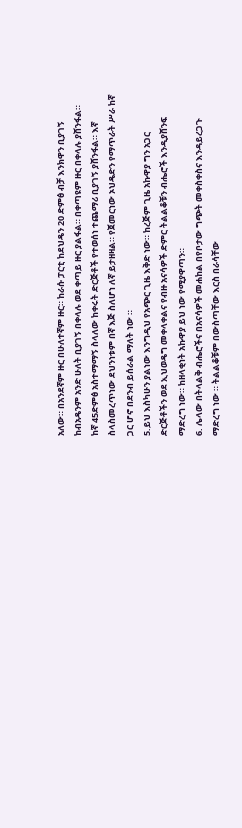አለው። በአንደኛም ዙር በሁለተኛም ዙር። ከራሱ ፓርቲ ከደህዴን 20 ድምፅ ብቻ እንክዋን ቢያገኝ ከብአዴንም አንድ ሁለት ቢያገኝ በቀላሉ ወደ ቀጣይ ዙር ያልፋል። በቀጣዩም ዙር በቀላሉ ያሸንፋል። ከኛ 45ድምፅ አስተማማኝ ስላለው ከቀሩት ድርጅቶች የተወሰነ ተጨማሪ ቢያገኝ ያሸንፋል። እኛ ስላስመረጥነው ደህንነቱም በኛ እጅ ስለሆነ ለኛ ይታዘዛል። የጀመርነው ኦህዴድን የማጥራት ሥራ ከኛ ጋር ሆኖ በደንብ ይሰራል ማለት ነው ።
5.ይህ እስካሁን ያልነው እንግዲህ የአጭር ጊዜ እቅድ ነው። ከረጅም ጊዜ አኩዋያ ግን አጋር ድርጅቶችን ወደ ኢህወዴግ መቀላቀልና የብዙ አናሳዎች ድምር ትልልቆቹን ብሔሮች እንዲያሸንፍ ማድረግ ነው። ከዘላቂነት አኩዋያ ይህ ነው የሚያዋጣን።
6. ሌላው በትላልቅ ብሔሮችና በአናሳዎች መሐከል በየቦታው ግጭት መቀስቀስና እንዳይረጋጉ ማድረግ ነው ። ትልልቆቹም በውስጣቸው እርስ በራሳቸው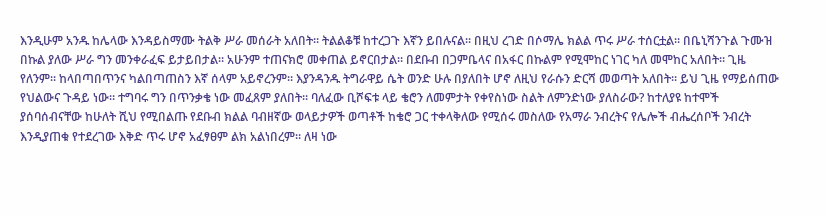እንዲሁም አንዱ ከሌላው እንዳይስማሙ ትልቅ ሥራ መሰራት አለበት። ትልልቆቹ ከተረጋጉ እኛን ይበሉናል። በዚህ ረገድ በሶማሌ ክልል ጥሩ ሥራ ተሰርቷል። በቤኒሻንጉል ጉሙዝ በኩል ያለው ሥራ ግን መንቀራፈፍ ይታይበታል። አሁንም ተጠናክሮ መቀጠል ይኖርበታል። በደቡብ በጋምቤላና በአፋር በኩልም የሚሞከር ነገር ካለ መሞከር አለበት። ጊዜ የለንም። ከላበጣበጥንና ካልበጣጠስን እኛ ሰላም አይኖረንም። እያንዳንዱ ትግራዋይ ሴት ወንድ ሁሉ በያለበት ሆኖ ለዚህ የራሱን ድርሻ መወጣት አለበት። ይህ ጊዜ የማይሰጠው የህልውና ጉዳይ ነው። ተግባሩ ግን በጥንቃቄ ነው መፈጸም ያለበት። ባለፈው ቢሾፍቱ ላይ ቄሮን ለመምታት የቀየስነው ስልት ለምንድነው ያለስራው? ከተለያዩ ከተሞች ያሰባሰብናቸው ከሁለት ሺህ የሚበልጡ የደቡብ ክልል ባብዘኛው ወላይታዎች ወጣቶች ከቄሮ ጋር ተቀላቅለው የሚሰሩ መስለው የአማራ ንብረትና የሌሎች ብሔረሰቦች ንብረት እንዲያጠቁ የተደረገው እቅድ ጥሩ ሆኖ አፈፃፀም ልክ አልነበረም። ለዛ ነው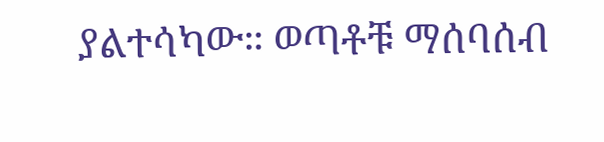ያልተሳካው። ወጣቶቹ ማሰባሰብ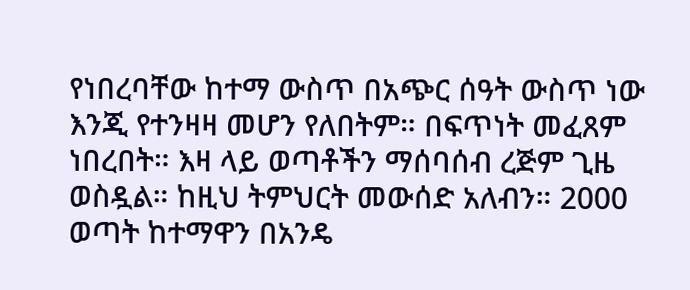የነበረባቸው ከተማ ውስጥ በአጭር ሰዓት ውስጥ ነው እንጂ የተንዛዛ መሆን የለበትም። በፍጥነት መፈጸም ነበረበት። እዛ ላይ ወጣቶችን ማሰባሰብ ረጅም ጊዜ ወስዷል። ከዚህ ትምህርት መውሰድ አለብን። 2000 ወጣት ከተማዋን በአንዴ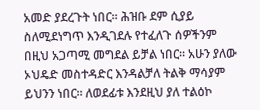አመድ ያደረጉት ነበር። ሕዝቡ ደም ሲያይ ስለሚደነግጥ እንዲገደሉ የተፈለጉ ሰዎችንም በዚህ አጋጣሚ መግደል ይቻል ነበር። አሁን ያለው ኦህዴድ መስተዳድር እንዳልቻለ ትልቅ ማሳያም ይህንን ነበር። ለወደፊቱ እንደዚህ ያለ ተልዕኮ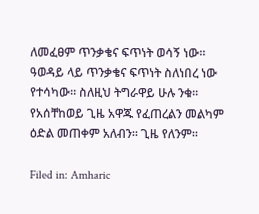ለመፈፀም ጥንቃቄና ፍጥነት ወሳኝ ነው። ዓወዳይ ላይ ጥንቃቄና ፍጥነት ስለነበረ ነው የተሳካው። ስለዚህ ትግራዋይ ሁሉ ንቁ። የአሰቸከወይ ጊዜ አዋጁ የፈጠረልን መልካም ዕድል መጠቀም አለብን። ጊዜ የለንም።

Filed in: Amharic